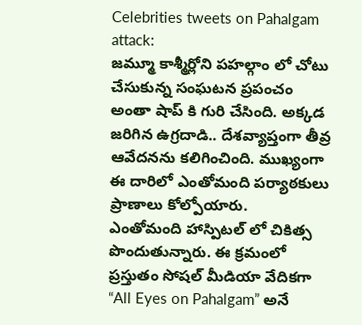Celebrities tweets on Pahalgam attack:
జమ్మూ కాశ్మీర్లోని పహల్గాం లో చోటు చేసుకున్న సంఘటన ప్రపంచం అంతా షాప్ కి గురి చేసింది. అక్కడ జరిగిన ఉగ్రదాడి.. దేశవ్యాప్తంగా తీవ్ర ఆవేదనను కలిగించింది. ముఖ్యంగా ఈ దారిలో ఎంతోమంది పర్యాఠకులు ప్రాణాలు కోల్పోయారు.
ఎంతోమంది హాస్పిటల్ లో చికిత్స పొందుతున్నారు. ఈ క్రమంలో ప్రస్తుతం సోషల్ మీడియా వేదికగా “All Eyes on Pahalgam” అనే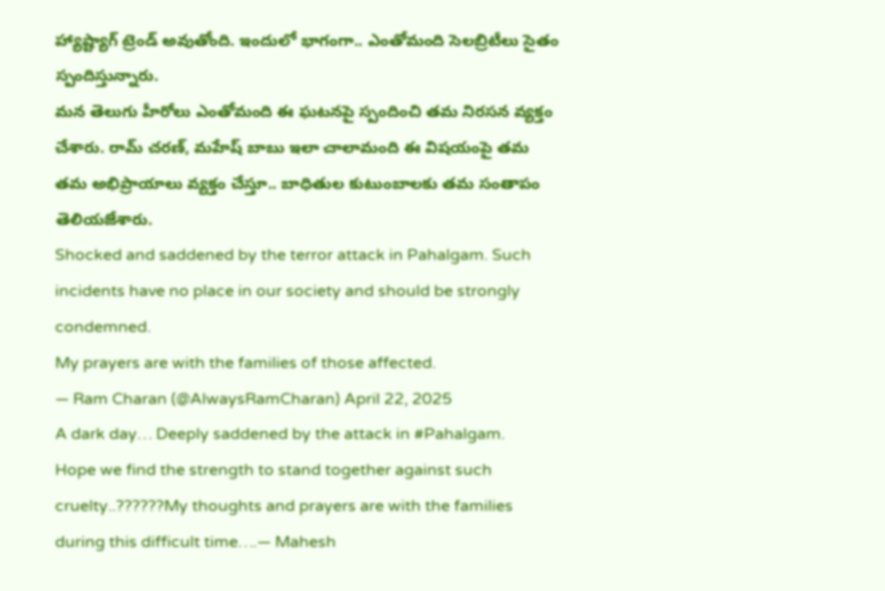హ్యాష్ట్యాగ్ ట్రెండ్ అవుతోంది. ఇందులో భాగంగా.. ఎంతోమంది సెలబ్రిటీలు సైతం స్పందిస్తున్నారు.
మన తెలుగు హీరోలు ఎంతోమంది ఈ ఘటనపై స్పందించి తమ నిరసన వ్యక్తం చేశారు. రామ్ చరణ్, మహేష్ బాబు ఇలా చాలామంది ఈ విషయంపై తమ తమ అభిప్రాయాలు వ్యక్తం చేస్తూ.. బాధితుల కుటుంబాలకు తమ సంతాపం తెలియజేశారు.
Shocked and saddened by the terror attack in Pahalgam. Such incidents have no place in our society and should be strongly condemned.
My prayers are with the families of those affected.
— Ram Charan (@AlwaysRamCharan) April 22, 2025
A dark day… Deeply saddened by the attack in #Pahalgam.
Hope we find the strength to stand together against such cruelty..??????My thoughts and prayers are with the families during this difficult time….— Mahesh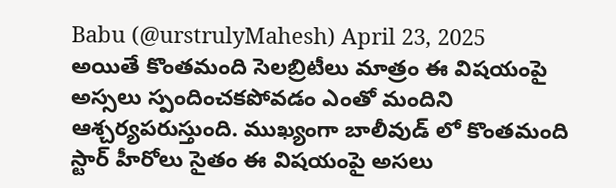Babu (@urstrulyMahesh) April 23, 2025
అయితే కొంతమంది సెలబ్రిటీలు మాత్రం ఈ విషయంపై అస్సలు స్పందించకపోవడం ఎంతో మందిని ఆశ్చర్యపరుస్తుంది. ముఖ్యంగా బాలీవుడ్ లో కొంతమంది స్టార్ హీరోలు సైతం ఈ విషయంపై అసలు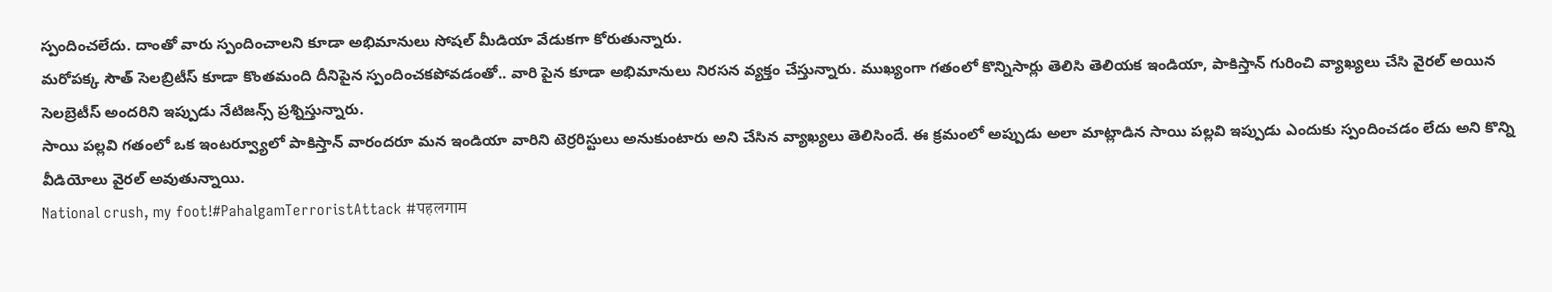స్పందించలేదు. దాంతో వారు స్పందించాలని కూడా అభిమానులు సోషల్ మీడియా వేడుకగా కోరుతున్నారు.
మరోపక్క సౌత్ సెలబ్రిటీస్ కూడా కొంతమంది దీనిపైన స్పందించకపోవడంతో.. వారి పైన కూడా అభిమానులు నిరసన వ్యక్తం చేస్తున్నారు. ముఖ్యంగా గతంలో కొన్నిసార్లు తెలిసి తెలియక ఇండియా, పాకిస్తాన్ గురించి వ్యాఖ్యలు చేసి వైరల్ అయిన సెలబ్రెటీస్ అందరిని ఇప్పుడు నేటిజన్స్ ప్రశ్నిస్తున్నారు.
సాయి పల్లవి గతంలో ఒక ఇంటర్వ్యూలో పాకిస్తాన్ వారందరూ మన ఇండియా వారిని టెర్రరిస్టులు అనుకుంటారు అని చేసిన వ్యాఖ్యలు తెలిసిందే. ఈ క్రమంలో అప్పుడు అలా మాట్లాడిన సాయి పల్లవి ఇప్పుడు ఎందుకు స్పందించడం లేదు అని కొన్ని వీడియోలు వైరల్ అవుతున్నాయి.
National crush, my foot!#PahalgamTerroristAttack #पहलगाम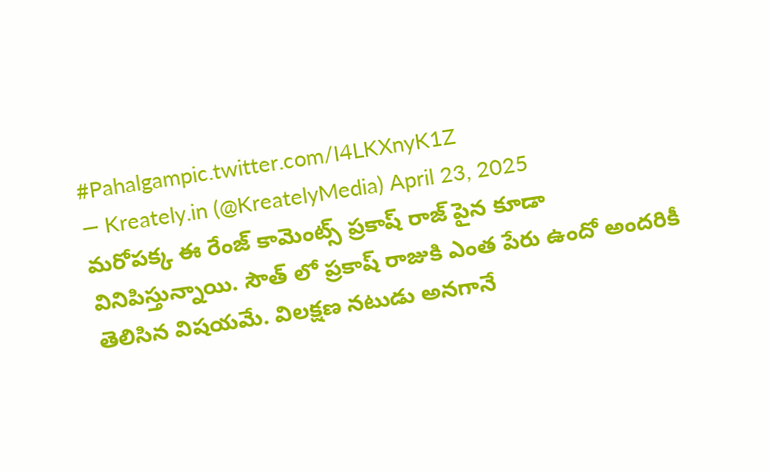#Pahalgampic.twitter.com/I4LKXnyK1Z
— Kreately.in (@KreatelyMedia) April 23, 2025
మరోపక్క ఈ రేంజ్ కామెంట్స్ ప్రకాష్ రాజ్ పైన కూడా వినిపిస్తున్నాయి. సౌత్ లో ప్రకాష్ రాజుకి ఎంత పేరు ఉందో అందరికీ తెలిసిన విషయమే. విలక్షణ నటుడు అనగానే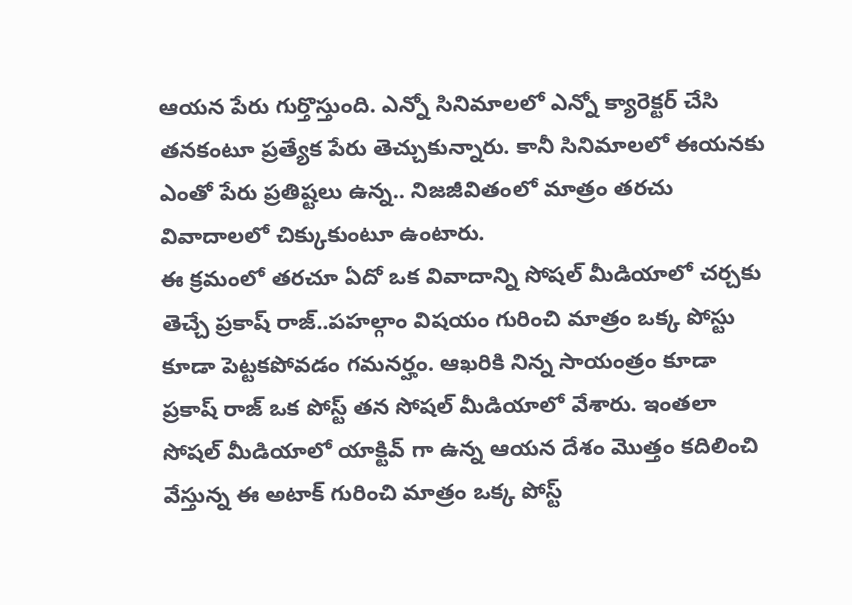ఆయన పేరు గుర్తొస్తుంది. ఎన్నో సినిమాలలో ఎన్నో క్యారెక్టర్ చేసి తనకంటూ ప్రత్యేక పేరు తెచ్చుకున్నారు. కానీ సినిమాలలో ఈయనకు ఎంతో పేరు ప్రతిష్టలు ఉన్న.. నిజజీవితంలో మాత్రం తరచు వివాదాలలో చిక్కుకుంటూ ఉంటారు.
ఈ క్రమంలో తరచూ ఏదో ఒక వివాదాన్ని సోషల్ మీడియాలో చర్చకు తెచ్చే ప్రకాష్ రాజ్..పహల్గాం విషయం గురించి మాత్రం ఒక్క పోస్టు కూడా పెట్టకపోవడం గమనర్హం. ఆఖరికి నిన్న సాయంత్రం కూడా ప్రకాష్ రాజ్ ఒక పోస్ట్ తన సోషల్ మీడియాలో వేశారు. ఇంతలా సోషల్ మీడియాలో యాక్టివ్ గా ఉన్న ఆయన దేశం మొత్తం కదిలించి వేస్తున్న ఈ అటాక్ గురించి మాత్రం ఒక్క పోస్ట్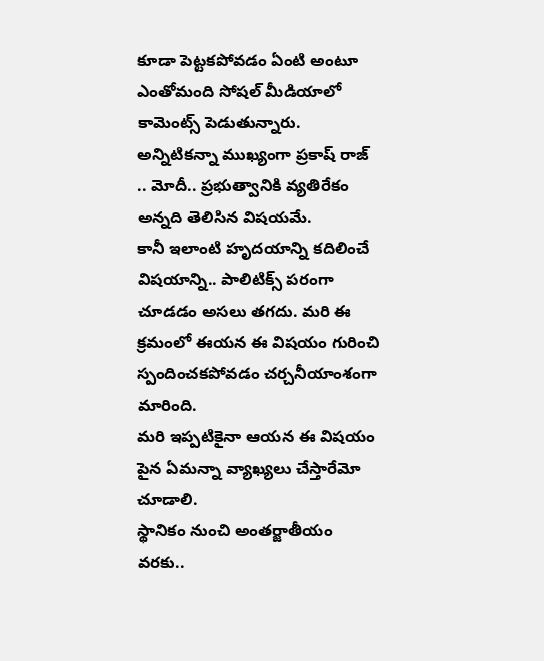కూడా పెట్టకపోవడం ఏంటి అంటూ ఎంతోమంది సోషల్ మీడియాలో కామెంట్స్ పెడుతున్నారు. అన్నిటికన్నా ముఖ్యంగా ప్రకాష్ రాజ్ .. మోదీ.. ప్రభుత్వానికి వ్యతిరేకం అన్నది తెలిసిన విషయమే.
కానీ ఇలాంటి హృదయాన్ని కదిలించే విషయాన్ని.. పాలిటిక్స్ పరంగా చూడడం అసలు తగదు. మరి ఈ క్రమంలో ఈయన ఈ విషయం గురించి స్పందించకపోవడం చర్చనీయాంశంగా మారింది.
మరి ఇప్పటికైనా ఆయన ఈ విషయం పైన ఏమన్నా వ్యాఖ్యలు చేస్తారేమో చూడాలి.
స్థానికం నుంచి అంతర్జాతీయం వరకు..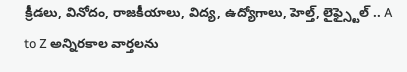క్రీడలు, వినోదం, రాజకీయాలు, విద్య, ఉద్యోగాలు, హెల్త్, లైఫ్స్టైల్ .. A to Z అన్నిరకాల వార్తలను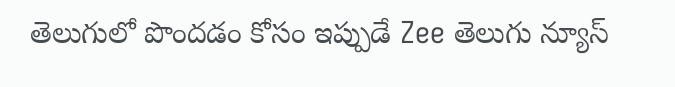తెలుగులో పొందడం కోసం ఇప్పుడే Zee తెలుగు న్యూస్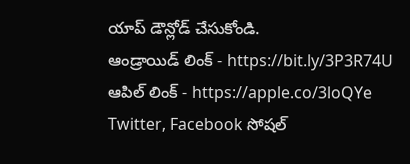యాప్ డౌన్లోడ్ చేసుకోండి.
ఆండ్రాయిడ్ లింక్ - https://bit.ly/3P3R74U
ఆపిల్ లింక్ - https://apple.co/3loQYe
Twitter, Facebook సోషల్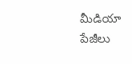మీడియా పేజీలు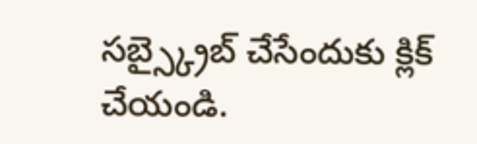సబ్స్క్రైబ్ చేసేందుకు క్లిక్ చేయండి.